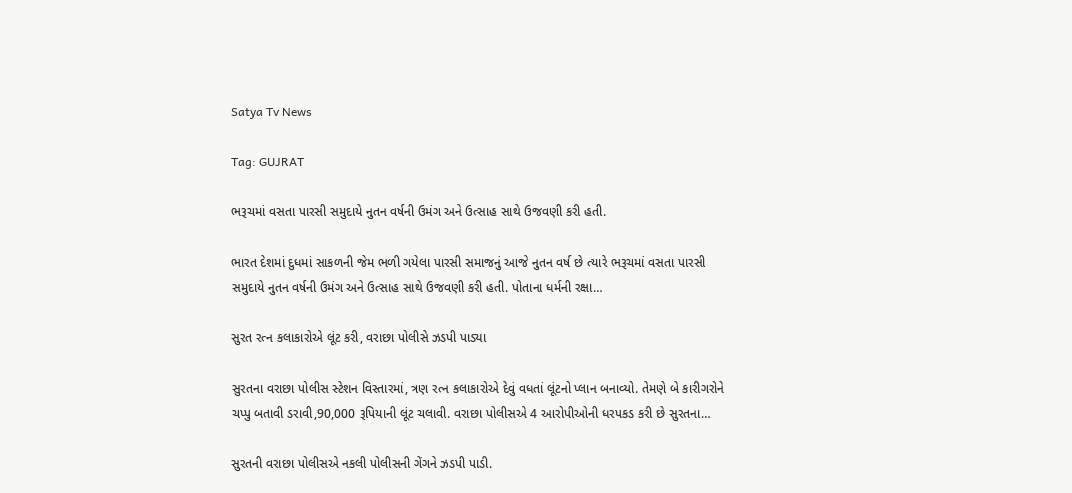Satya Tv News

Tag: GUJRAT

ભરૂચમાં વસતા પારસી સમુદાયે નુતન વર્ષની ઉમંગ અને ઉત્સાહ સાથે ઉજવણી કરી હતી.

ભારત દેશમાં દુધમાં સાકળની જેમ ભળી ગયેલા પારસી સમાજનું આજે નુતન વર્ષ છે ત્યારે ભરૂચમાં વસતા પારસી સમુદાયે નુતન વર્ષની ઉમંગ અને ઉત્સાહ સાથે ઉજવણી કરી હતી. પોતાના ધર્મની રક્ષા…

સુરત રત્ન કલાકારોએ લૂંટ કરી, વરાછા પોલીસે ઝડપી પાડ્યા

સુરતના વરાછા પોલીસ સ્ટેશન વિસ્તારમાં, ત્રણ રત્ન કલાકારોએ દેવું વધતાં લૂંટનો પ્લાન બનાવ્યો. તેમણે બે કારીગરોને ચપ્પુ બતાવી ડરાવી,90,000 રૂપિયાની લૂંટ ચલાવી. વરાછા પોલીસએ 4 આરોપીઓની ધરપકડ કરી છે સુરતના…

સુરતની વરાછા પોલીસએ નકલી પોલીસની ગેંગને ઝડપી પાડી.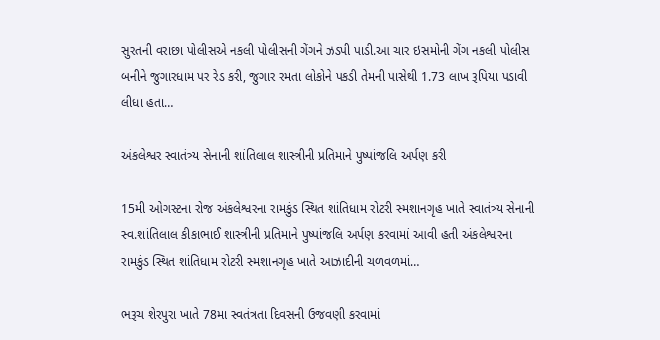સુરતની વરાછા પોલીસએ નકલી પોલીસની ગેંગને ઝડપી પાડી.આ ચાર ઇસમોની ગેંગ નકલી પોલીસ બનીને જુગારધામ પર રેડ કરી, જુગાર રમતા લોકોને પકડી તેમની પાસેથી 1.73 લાખ રૂપિયા પડાવી લીધા હતા…

અંકલેશ્વર સ્વાતંત્ર્ય સેનાની શાંતિલાલ શાસ્ત્રીની પ્રતિમાને પુષ્પાંજલિ અર્પણ કરી

15મી ઓગસ્ટના રોજ અંકલેશ્વરના રામકુંડ સ્થિત શાંતિધામ રોટરી સ્મશાનગૃહ ખાતે સ્વાતંત્ર્ય સેનાની સ્વ.શાંતિલાલ કીકાભાઈ શાસ્ત્રીની પ્રતિમાને પુષ્પાંજલિ અર્પણ કરવામાં આવી હતી અંકલેશ્વરના રામકુંડ સ્થિત શાંતિધામ રોટરી સ્મશાનગૃહ ખાતે આઝાદીની ચળવળમાં…

ભરૂચ શેરપુરા ખાતે 78મા સ્વતંત્રતા દિવસની ઉજવણી કરવામાં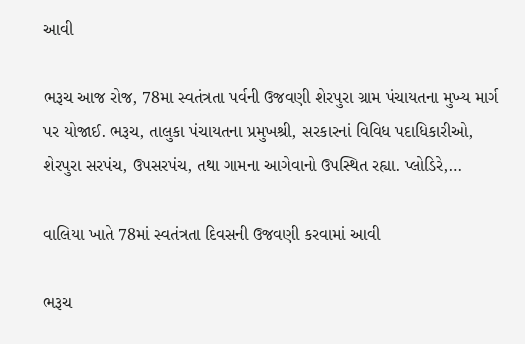આવી

ભરૂચ આજ રોજ, 78મા સ્વતંત્રતા પર્વની ઉજવણી શેરપુરા ગ્રામ પંચાયતના મુખ્ય માર્ગ પર યોજાઈ. ભરૂચ, તાલુકા પંચાયતના પ્રમુખશ્રી, સરકારનાં વિવિધ પદાધિકારીઓ, શેરપુરા સરપંચ, ઉપસરપંચ, તથા ગામના આગેવાનો ઉપસ્થિત રહ્યા. પ્લોડિરે,…

વાલિયા ખાતે 78માં સ્વતંત્રતા દિવસની ઉજવણી કરવામાં આવી

ભરૂચ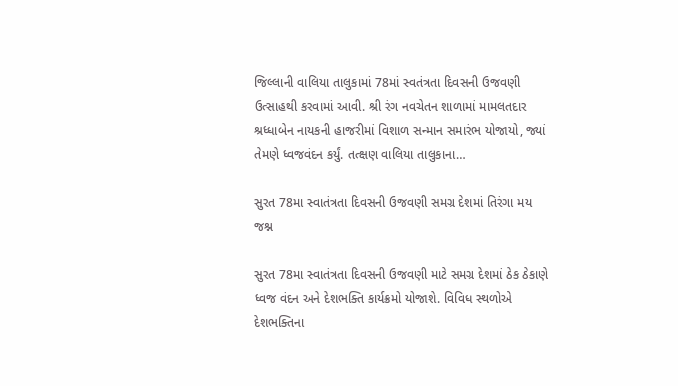જિલ્લાની વાલિયા તાલુકામાં 78માં સ્વતંત્રતા દિવસની ઉજવણી ઉત્સાહથી કરવામાં આવી. શ્રી રંગ નવચેતન શાળામાં મામલતદાર શ્રધ્ધાબેન નાયકની હાજરીમાં વિશાળ સન્માન સમારંભ યોજાયો, જ્યાં તેમણે ધ્વજવંદન કર્યું. તત્ક્ષણ વાલિયા તાલુકાના…

સુરત 78મા સ્વાતંત્રતા દિવસની ઉજવણી સમગ્ર દેશમાં તિરંગા મય જશ્ન

સુરત 78મા સ્વાતંત્રતા દિવસની ઉજવણી માટે સમગ્ર દેશમાં ઠેક ઠેકાણે ધ્વજ વંદન અને દેશભક્તિ કાર્યક્રમો યોજાશે. વિવિધ સ્થળોએ દેશભક્તિના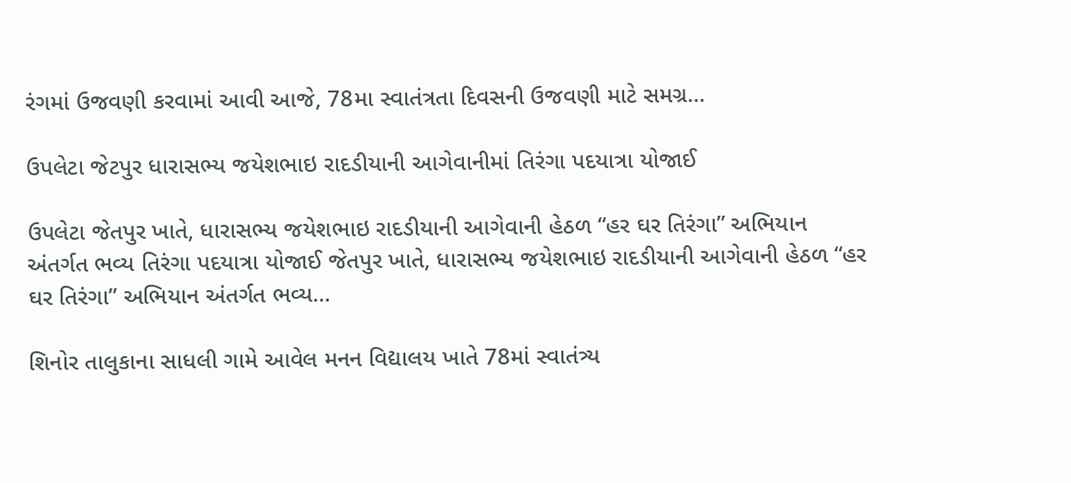રંગમાં ઉજવણી કરવામાં આવી આજે, 78મા સ્વાતંત્રતા દિવસની ઉજવણી માટે સમગ્ર…

ઉપલેટા જેટપુર ધારાસભ્ય જયેશભાઇ રાદડીયાની આગેવાનીમાં તિરંગા પદયાત્રા યોજાઈ

ઉપલેટા જેતપુર ખાતે, ધારાસભ્ય જયેશભાઇ રાદડીયાની આગેવાની હેઠળ “હર ઘર તિરંગા” અભિયાન અંતર્ગત ભવ્ય તિરંગા પદયાત્રા યોજાઈ જેતપુર ખાતે, ધારાસભ્ય જયેશભાઇ રાદડીયાની આગેવાની હેઠળ “હર ઘર તિરંગા” અભિયાન અંતર્ગત ભવ્ય…

શિનોર તાલુકાના સાધલી ગામે આવેલ મનન વિદ્યાલય ખાતે 78માં સ્વાતંત્ર્ય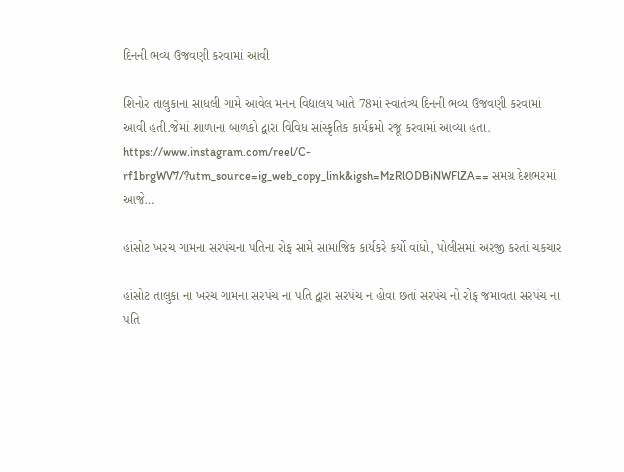દિનની ભવ્ય ઉજવણી કરવામાં આવી

શિનોર તાલુકાના સાધલી ગામે આવેલ મનન વિદ્યાલય ખાતે 78માં સ્વાતંત્ર્ય દિનની ભવ્ય ઉજવણી કરવામાં આવી હતી.જેમાં શાળાના બાળકો દ્વારા વિવિધ સાંસ્કૃતિક કાર્યક્રમો રજૂ કરવામાં આવ્યા હતા. https://www.instagram.com/reel/C-rf1brgWV7/?utm_source=ig_web_copy_link&igsh=MzRlODBiNWFlZA== સમગ્ર દેશભરમાં આજે…

હાંસોટ ખરચ ગામના સરપંચના પતિના રોફ સામે સામાજિક કાર્યકરે કર્યો વાંધો, પોલીસમાં અરજી કરતાં ચકચાર

હાંસોટ તાલુકા ના ખરચ ગામના સરપંચ ના પતિ દ્વારા સરપંચ ન હોવા છતાં સરપંચ નો રોફ જમાવતા સરપંચ ના પતિ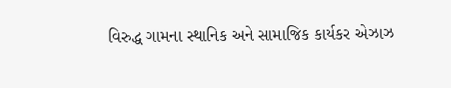વિરુદ્ધ ગામના સ્થાનિક અને સામાજિક કાર્યકર એઝાઝ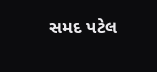સમદ પટેલ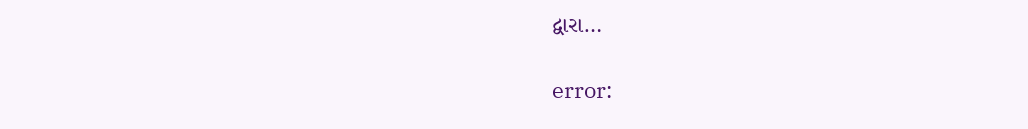દ્વારા…

error: